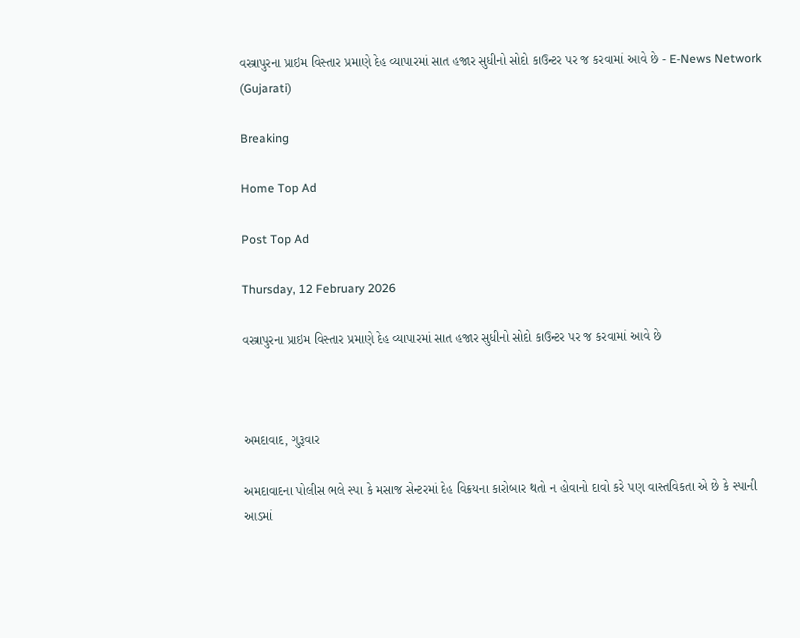વસ્ત્રાપુરના પ્રાઇમ વિસ્તાર પ્રમાણે દેહ વ્યાપારમાં સાત હજાર સુધીનો સોદો કાઉન્ટર પર જ કરવામાં આવે છે - E-News Network (Gujarati)

Breaking

Home Top Ad

Post Top Ad

Thursday, 12 February 2026

વસ્ત્રાપુરના પ્રાઇમ વિસ્તાર પ્રમાણે દેહ વ્યાપારમાં સાત હજાર સુધીનો સોદો કાઉન્ટર પર જ કરવામાં આવે છે



અમદાવાદ, ગુરૂવાર

અમદાવાદના પોલીસ ભલે સ્પા કે મસાજ સેન્ટરમાં દેહ વિક્રયના કારોબાર થતો ન હોવાનો દાવો કરે પણ વાસ્તવિકતા એ છે કે સ્પાની આડમાં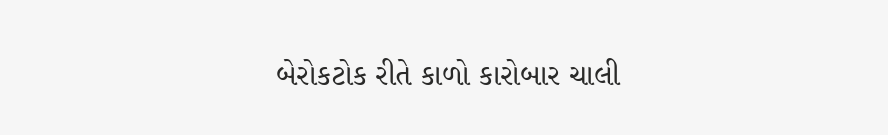બેરોકટોક રીતે કાળો કારોબાર ચાલી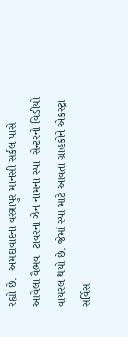રહ્યો છે.  અમદાવાદના વસ્ત્રાપુર માનસી સર્કલ પાસે આવેલા વૈભવ  ટાવરના ઝેન નામના સ્પા  સેન્ટરનો વિડીયો વાયરલ થયો છે. જેમાં સ્પા માટે આવતા ગ્રાહકોને એકસ્ટ્રા સર્વિસ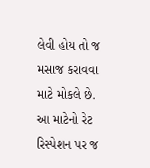લેવી હોય તો જ મસાજ કરાવવા માટે મોકલે છે. આ માટેનો રેટ રિસ્પેશન પર જ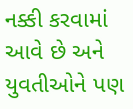નક્કી કરવામાં આવે છે અને યુવતીઓને પણ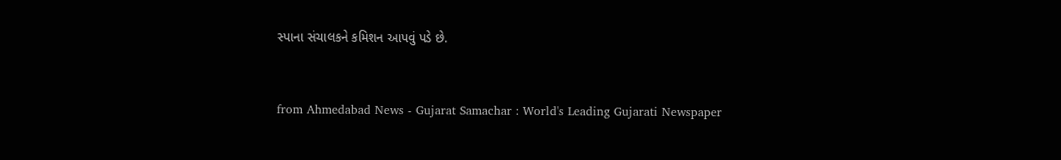સ્પાના સંચાલકને કમિશન આપવું પડે છે.



from Ahmedabad News - Gujarat Samachar : World's Leading Gujarati Newspaper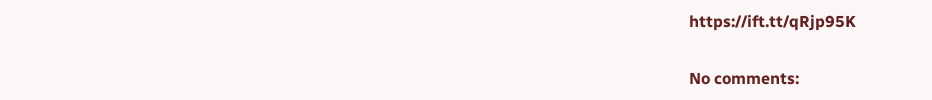https://ift.tt/qRjp95K

No comments: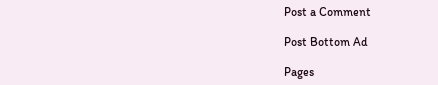Post a Comment

Post Bottom Ad

Pages